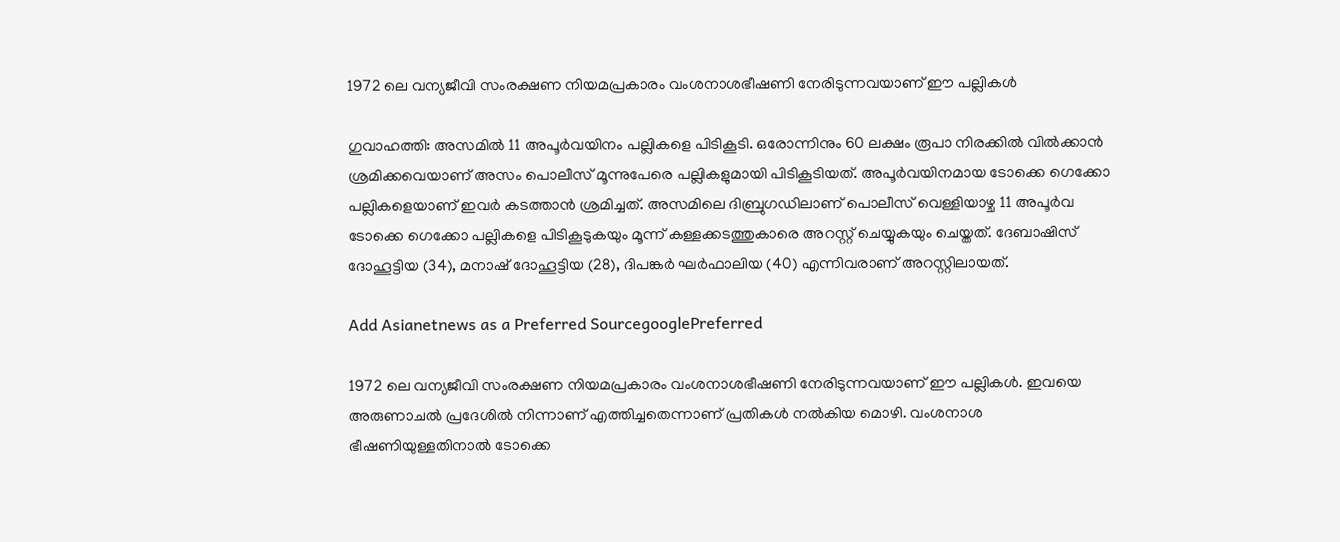1972 ലെ വന്യജീവി സംരക്ഷണ നിയമപ്രകാരം വംശനാശഭീഷണി നേരിടുന്നവയാണ് ഈ പല്ലികൾ

ഗുവാഹത്തി: അസമിൽ 11 അപൂര്‍വയിനം പല്ലികളെ പിടികൂടി. ഒരോന്നിനും 60 ലക്ഷം രൂപാ നിരക്കിൽ വിൽക്കാൻ ശ്രമിക്കവെയാണ് അസം പൊലീസ് മൂന്നുപേരെ പല്ലികളുമായി പിടികൂടിയത്. അപൂർവയിനമായ ടോക്കെ ഗെക്കോ പല്ലികളെയാണ് ഇവര്‍ കടത്താൻ ശ്രമിച്ചത്. അസമിലെ ദിബ്രുഗഡിലാണ് പൊലീസ് വെള്ളിയാഴ്ച 11 അപൂർവ ടോക്കെ ഗെക്കോ പല്ലികളെ പിടികൂടുകയും മൂന്ന് കള്ളക്കടത്തുകാരെ അറസ്റ്റ് ചെയ്യുകയും ചെയ്തത്. ദേബാഷിസ് ദോഹൂട്ടിയ (34), മനാഷ് ദോഹൂട്ടിയ (28), ദിപങ്കർ ഘർഫാലിയ (40) എന്നിവരാണ് അറസ്റ്റിലായത്.

Add Asianetnews as a Preferred SourcegooglePreferred

1972 ലെ വന്യജീവി സംരക്ഷണ നിയമപ്രകാരം വംശനാശഭീഷണി നേരിടുന്നവയാണ് ഈ പല്ലികൾ. ഇവയെ അരുണാചൽ പ്രദേശിൽ നിന്നാണ് എത്തിച്ചതെന്നാണ് പ്രതികൾ നൽകിയ മൊഴി. വംശനാശ ഭീഷണിയുള്ളതിനാൽ ടോക്കെ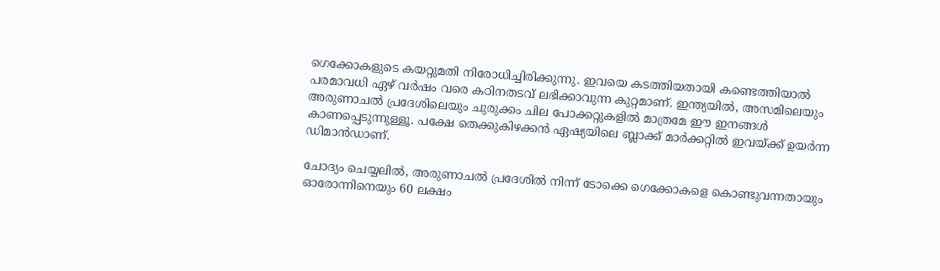ഗെക്കോകളുടെ കയറ്റുമതി നിരോധിച്ചിരിക്കുന്നു. ഇവയെ കടത്തിയതായി കണ്ടെത്തിയാൽ പരമാവധി ഏഴ് വർഷം വരെ കഠിനതടവ് ലഭിക്കാവുന്ന കുറ്റമാണ്. ഇന്ത്യയിൽ, അസമിലെയും അരുണാചൽ പ്രദേശിലെയും ചുരുക്കം ചില പോക്കറ്റുകളിൽ മാത്രമേ ഈ ഇനങ്ങൾ കാണപ്പെടുന്നുള്ളൂ. പക്ഷേ തെക്കുകിഴക്കൻ ഏഷ്യയിലെ ബ്ലാക്ക് മാർക്കറ്റിൽ ഇവയ്ക്ക് ഉയർന്ന ഡിമാൻഡാണ്.

ചോദ്യം ചെയ്യലിൽ, അരുണാചൽ പ്രദേശിൽ നിന്ന് ടോക്കെ ഗെക്കോകളെ കൊണ്ടുവന്നതായും ഓരോന്നിനെയും 60 ലക്ഷം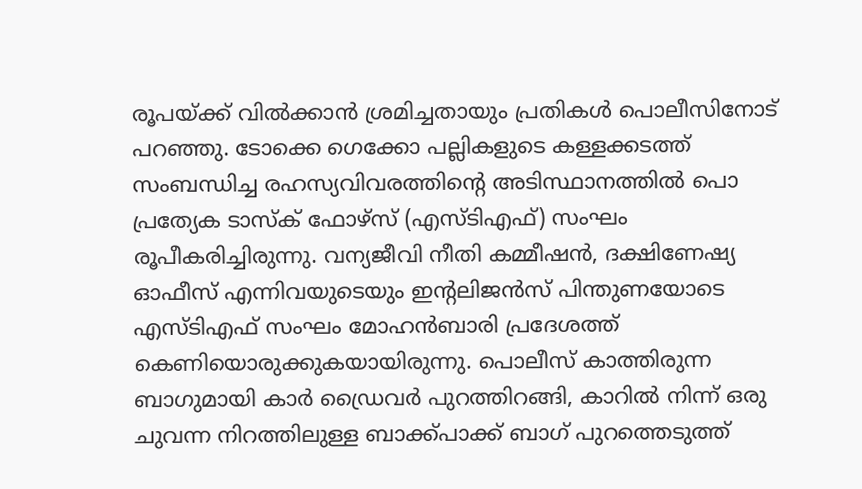രൂപയ്ക്ക് വിൽക്കാൻ ശ്രമിച്ചതായും പ്രതികൾ പൊലീസിനോട് പറഞ്ഞു. ടോക്കെ ഗെക്കോ പല്ലികളുടെ കള്ളക്കടത്ത് സംബന്ധിച്ച രഹസ്യവിവരത്തിന്റെ അടിസ്ഥാനത്തിൽ പൊ പ്രത്യേക ടാസ്‌ക് ഫോഴ്‌സ് (എസ്‌ടി‌എഫ്) സംഘം രൂപീകരിച്ചിരുന്നു. വന്യജീവി നീതി കമ്മീഷൻ, ദക്ഷിണേഷ്യ ഓഫീസ് എന്നിവയുടെയും ഇന്റലിജൻസ് പിന്തുണയോടെ എസ്ടിഎഫ് സംഘം മോഹൻബാരി പ്രദേശത്ത് കെണിയൊരുക്കുകയായിരുന്നു. പൊലീസ് കാത്തിരുന്ന ബാഗുമായി കാർ ഡ്രൈവര്‍ പുറത്തിറങ്ങി, കാറിൽ നിന്ന് ഒരു ചുവന്ന നിറത്തിലുള്ള ബാക്ക്പാക്ക് ബാഗ് പുറത്തെടുത്ത്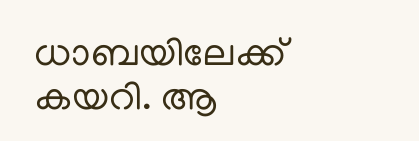ധാബയിലേക്ക് കയറി. ആ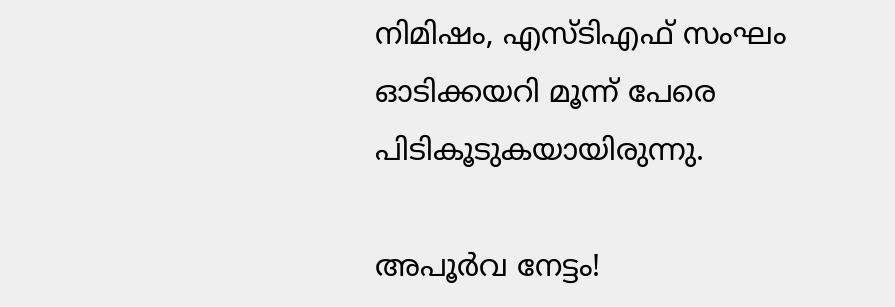നിമിഷം, എസ്ടിഎഫ് സംഘം ഓടിക്കയറി മൂന്ന് പേരെ പിടികൂടുകയായിരുന്നു.

അപൂര്‍വ നേട്ടം!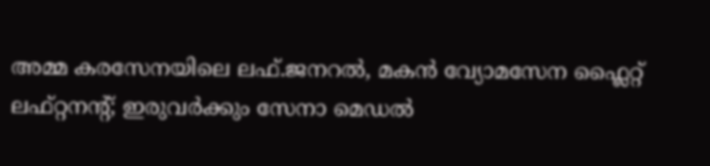അമ്മ കരസേനയിലെ ലഫ്.ജനറൽ, മകൻ വ്യോമസേന ഫ്ലൈറ്റ് ലഫ്റ്റനന്‍റ്; ഇരുവർക്കും സേനാ മെ‍ഡൽ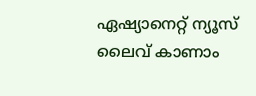ഏഷ്യാനെറ്റ് ന്യൂസ് ലൈവ് കാണാം